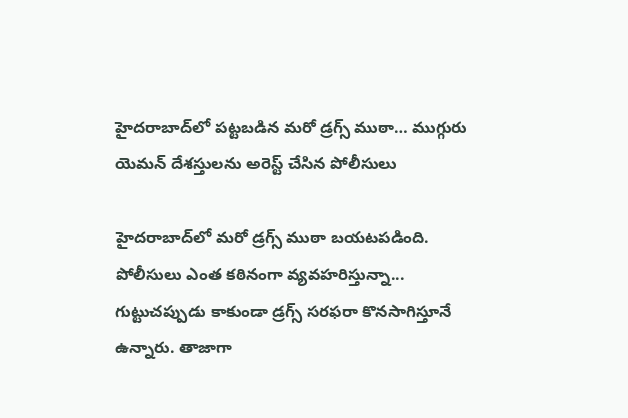హైదరాబాద్‌లో‌ పట్టబడిన మరో డ్రగ్స్ ముఠా… ముగ్గురు యెమన్‌ దేశస్తులను అరెస్ట్ చేసిన పోలీసులు

హైదరాబాద్‌లో మరో డ్రగ్స్‌ ముఠా బయటపడింది. పోలీసులు ఎంత కఠినంగా వ్యవహరిస్తున్నా... గుట్టుచప్పుడు కాకుండా డ్రగ్స్‌ సరఫరా కొనసాగిస్తూనే ఉన్నారు. తాజాగా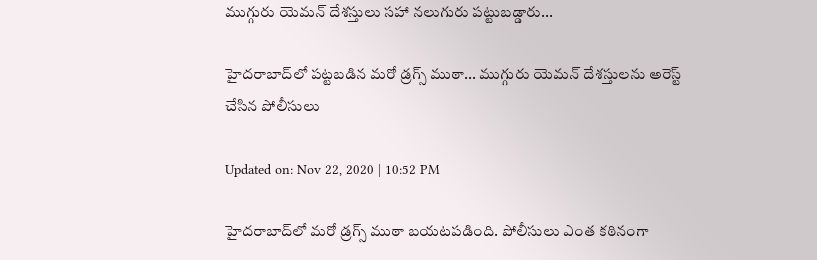ముగ్గురు యెమన్‌ దేశస్తులు సహా నలుగురు పట్టుబడ్డారు...

హైదరాబాద్‌లో‌ పట్టబడిన మరో డ్రగ్స్ ముఠా... ముగ్గురు యెమన్‌ దేశస్తులను అరెస్ట్ చేసిన పోలీసులు

Updated on: Nov 22, 2020 | 10:52 PM

హైదరాబాద్‌లో మరో డ్రగ్స్‌ ముఠా బయటపడింది. పోలీసులు ఎంత కఠినంగా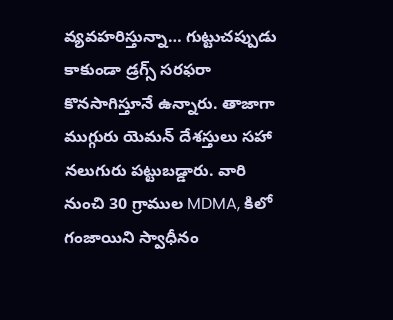వ్యవహరిస్తున్నా… గుట్టుచప్పుడు కాకుండా డ్రగ్స్‌ సరఫరా కొనసాగిస్తూనే ఉన్నారు. తాజాగా ముగ్గురు యెమన్‌ దేశస్తులు సహా నలుగురు పట్టుబడ్డారు. వారి నుంచి 30 గ్రాముల MDMA, కిలో గంజాయిని స్వాధీనం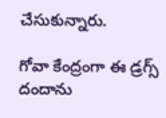చేసుకున్నారు.

గోవా కేంద్రంగా ఈ డ్రగ్స్‌ దందాను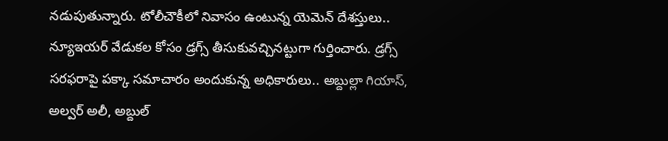నడుపుతున్నారు. టోలీచౌకీలో నివాసం ఉంటున్న యెమెన్‌ దేశస్తులు.. న్యూఇయర్‌ వేడుకల కోసం డ్రగ్స్‌ తీసుకువచ్చినట్టుగా గుర్తించారు. డ్రగ్స్‌ సరఫరాపై పక్కా సమాచారం అందుకున్న అధికారులు.. అబ్దుల్లా గియాస్‌, అల్వర్‌ అలీ, అబ్దుల్‌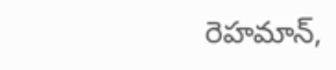రెహమాన్‌,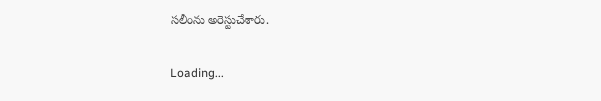సలీంను అరెస్టుచేశారు.

Loading...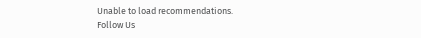Unable to load recommendations.
Follow Us